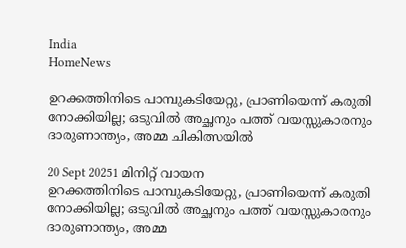India
HomeNews

ഉറക്കത്തിനിടെ പാമ്പുകടിയേറ്റു, പ്രാണിയെന്ന് കരുതി നോക്കിയില്ല; ഒടുവില്‍ അച്ഛനും പത്ത് വയസ്സുകാരനും ദാരുണാന്ത്യം, അമ്മ ചികിത്സയില്‍

20 Sept 20251 മിനിറ്റ് വായന
ഉറക്കത്തിനിടെ പാമ്പുകടിയേറ്റു, പ്രാണിയെന്ന് കരുതി നോക്കിയില്ല; ഒടുവില്‍ അച്ഛനും പത്ത് വയസ്സുകാരനും ദാരുണാന്ത്യം, അമ്മ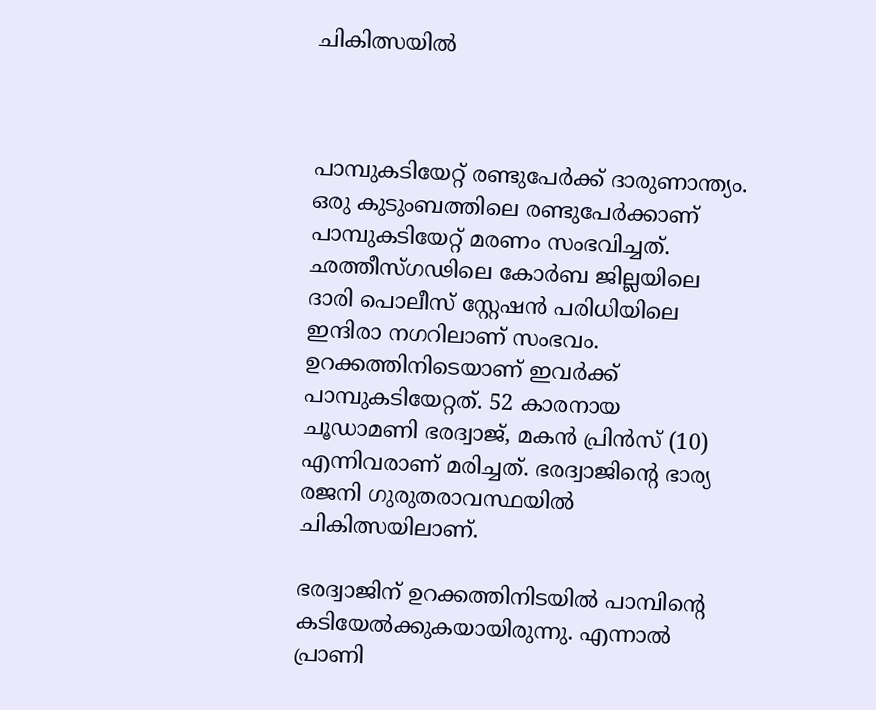ചികിത്സയില്‍



പാമ്പുകടിയേറ്റ് രണ്ടുപേര്‍ക്ക് ദാരുണാന്ത്യം. ഒരു കുടുംബത്തിലെ രണ്ടുപേര്‍ക്കാണ് പാമ്പുകടിയേറ്റ് മരണം സംഭവിച്ചത്. ഛത്തീസ്ഗഢിലെ കോര്‍ബ ജില്ലയിലെ ദാരി പൊലീസ് സ്റ്റേഷന്‍ പരിധിയിലെ ഇന്ദിരാ നഗറിലാണ് സംഭവം. ഉറക്കത്തിനിടെയാണ് ഇവര്‍ക്ക് പാമ്പുകടിയേറ്റത്. 52 കാരനായ ചൂഡാമണി ഭരദ്വാജ്, മകന്‍ പ്രിന്‍സ് (10) എന്നിവരാണ് മരിച്ചത്. ഭരദ്വാജിന്റെ ഭാര്യ രജനി ഗുരുതരാവസ്ഥയില്‍ ചികിത്സയിലാണ്.

ഭരദ്വാജിന് ഉറക്കത്തിനിടയില്‍ പാമ്പിന്റെ കടിയേല്‍ക്കുകയായിരുന്നു. എന്നാല്‍ പ്രാണി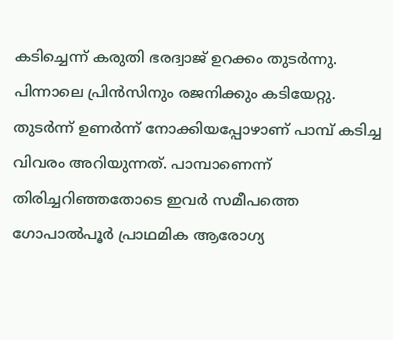കടിച്ചെന്ന് കരുതി ഭരദ്വാജ് ഉറക്കം തുടര്‍ന്നു. പിന്നാലെ പ്രിന്‍സിനും രജനിക്കും കടിയേറ്റു. തുടര്‍ന്ന് ഉണര്‍ന്ന് നോക്കിയപ്പോഴാണ് പാമ്പ് കടിച്ച വിവരം അറിയുന്നത്. പാമ്പാണെന്ന് തിരിച്ചറിഞ്ഞതോടെ ഇവര്‍ സമീപത്തെ ഗോപാല്‍പൂര്‍ പ്രാഥമിക ആരോഗ്യ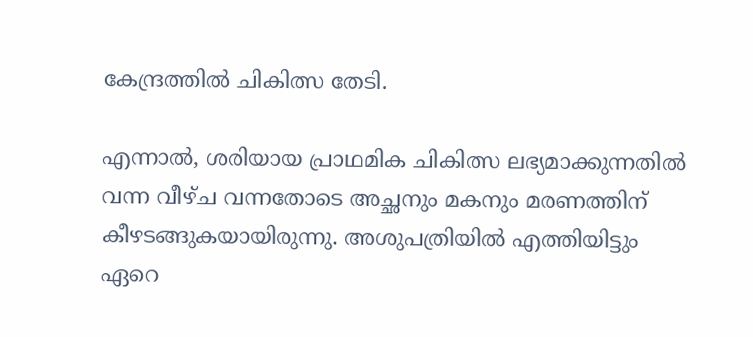കേന്ദ്രത്തില്‍ ചികിത്സ തേടി.

എന്നാല്‍, ശരിയായ പ്രാഥമിക ചികിത്സ ലഭ്യമാക്കുന്നതില്‍ വന്ന വീഴ്ച വന്നതോടെ അച്ഛനും മകനും മരണത്തിന് കീഴടങ്ങുകയായിരുന്നു. അശുപത്രിയില്‍ എത്തിയിട്ടും ഏറെ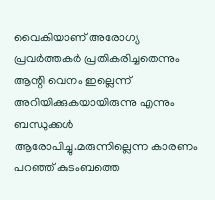വൈകിയാണ് അരോഗ്യ പ്രവര്‍ത്തകര്‍ പ്രതികരിച്ചതെന്നും ആന്റി വെനം ഇല്ലെന്ന് അറിയിക്കുകയായിരുന്നു എന്നും ബന്ധുക്കള്‍ ആരോപിച്ചു.മരുന്നില്ലെന്ന കാരണം പറഞ്ഞ് കുടംബത്തെ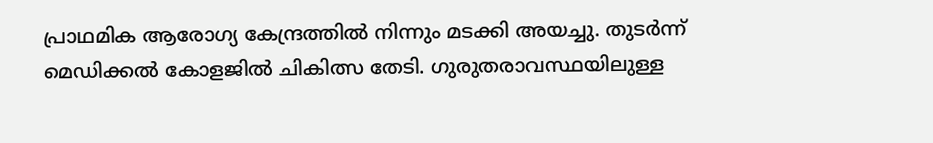പ്രാഥമിക ആരോഗ്യ കേന്ദ്രത്തില്‍ നിന്നും മടക്കി അയച്ചു. തുടര്‍ന്ന് മെഡിക്കല്‍ കോളജില്‍ ചികിത്സ തേടി. ഗുരുതരാവസ്ഥയിലുള്ള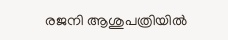രജനി ആശുപത്രിയില്‍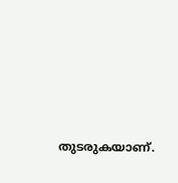തുടരുകയാണ്.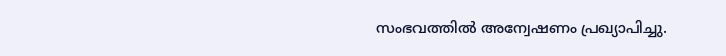സംഭവത്തില്‍ അന്വേഷണം പ്രഖ്യാപിച്ചു.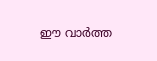ഈ വാർത്ത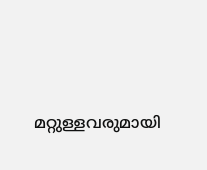മറ്റുള്ളവരുമായി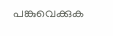പങ്കുവെക്കുക